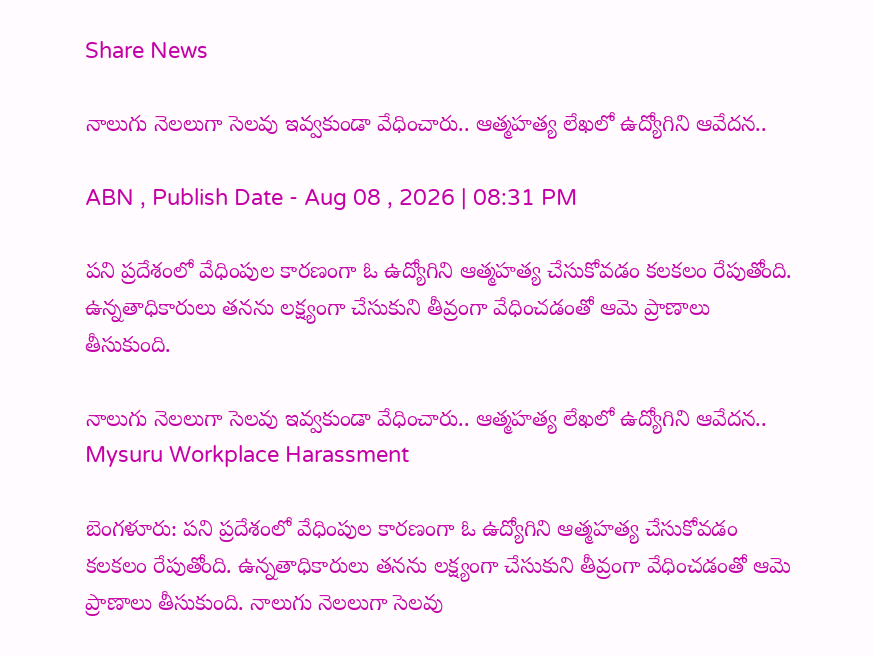Share News

నాలుగు నెలలుగా సెలవు ఇవ్వకుండా వేధించారు.. ఆత్మహత్య లేఖలో ఉద్యోగిని ఆవేదన..

ABN , Publish Date - Aug 08 , 2026 | 08:31 PM

పని ప్రదేశంలో వేధింపుల కారణంగా ఓ ఉద్యోగిని ఆత్మహత్య చేసుకోవడం కలకలం రేపుతోంది. ఉన్నతాధికారులు తనను లక్ష్యంగా చేసుకుని తీవ్రంగా వేధించడంతో ఆమె ప్రాణాలు తీసుకుంది.

నాలుగు నెలలుగా సెలవు ఇవ్వకుండా వేధించారు.. ఆత్మహత్య లేఖలో ఉద్యోగిని ఆవేదన..
Mysuru Workplace Harassment

బెంగళూరు: పని ప్రదేశంలో వేధింపుల కారణంగా ఓ ఉద్యోగిని ఆత్మహత్య చేసుకోవడం కలకలం రేపుతోంది. ఉన్నతాధికారులు తనను లక్ష్యంగా చేసుకుని తీవ్రంగా వేధించడంతో ఆమె ప్రాణాలు తీసుకుంది. నాలుగు నెలలుగా సెలవు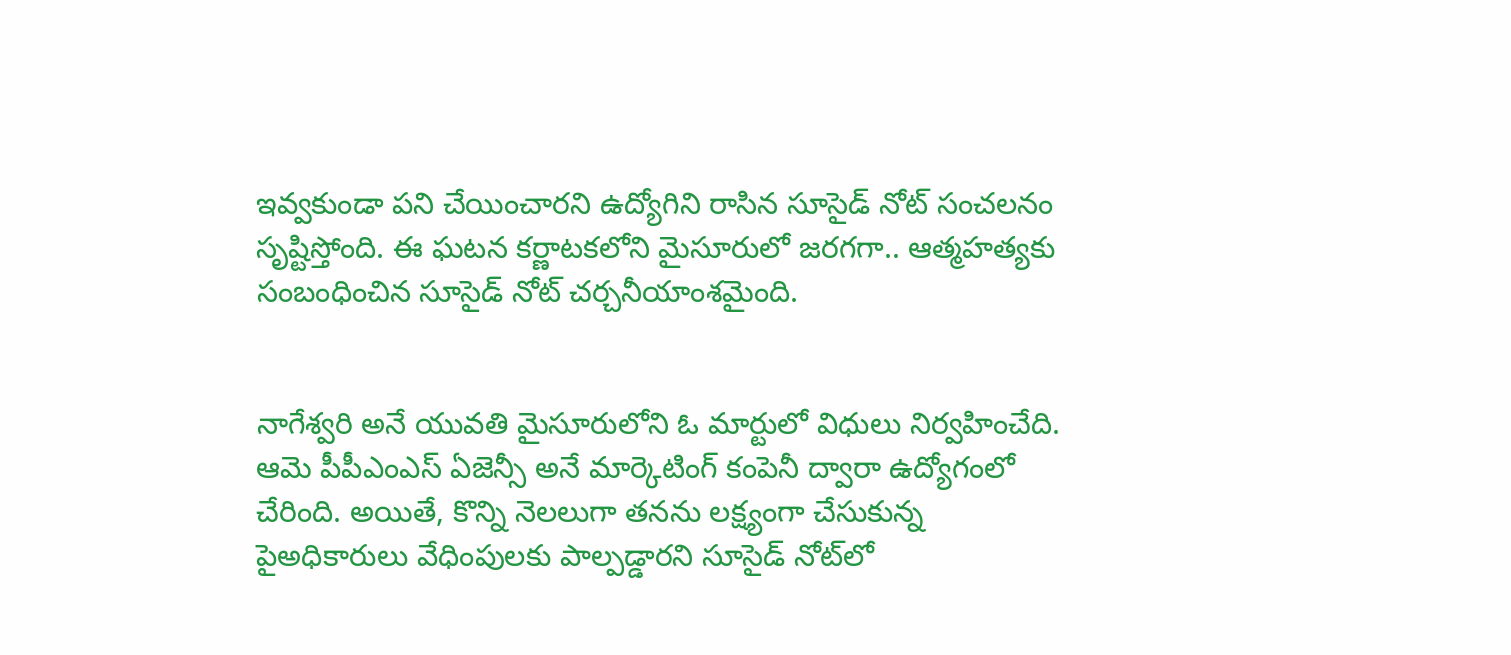ఇవ్వకుండా పని చేయించారని ఉద్యోగిని రాసిన సూసైడ్ నోట్ సంచలనం సృష్టిస్తోంది. ఈ ఘటన కర్ణాటకలోని మైసూరులో జరగగా.. ఆత్మహత్యకు సంబంధించిన సూసైడ్ నోట్ చర్చనీయాంశమైంది.


నాగేశ్వరి అనే యువతి మైసూరులోని ఓ మార్టులో విధులు నిర్వహించేది. ఆమె పీపీఎంఎస్ ఏజెన్సీ అనే మార్కెటింగ్ కంపెనీ ద్వారా ఉద్యోగంలో చేరింది. అయితే, కొన్ని నెలలుగా తనను లక్ష్యంగా చేసుకున్న పైఅధికారులు వేధింపులకు పాల్పడ్డారని సూసైడ్ నోట్‌లో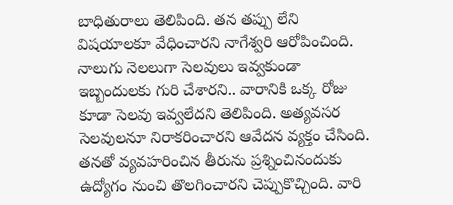బాధితురాలు తెలిపింది. తన తప్పు లేని విషయాలకూ వేధించారని నాగేశ్వరి ఆరోపించింది. నాలుగు నెలలుగా సెలవులు ఇవ్వకుండా ఇబ్బందులకు గురి చేశారని.. వారానికి ఒక్క రోజు కూడా సెలవు ఇవ్వలేదని తెలిపింది. అత్యవసర సెలవులనూ నిరాకరించారని ఆవేదన వ్యక్తం చేసింది. తనతో వ్యవహరించిన తీరును ప్రశ్నించినందుకు ఉద్యోగం నుంచి తొలగించారని చెప్పుకొచ్చింది. వారి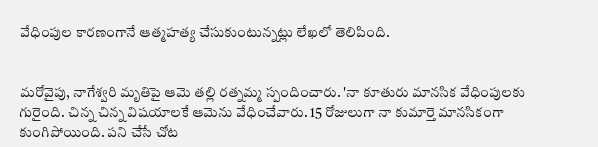వేధింపుల కారణంగానే ఆత్మహత్య చేసుకుంటున్నట్లు లేఖలో తెలిపింది.


మరోవైపు, నాగేశ్వరి మృతిపై ఆమె తల్లి రత్నమ్మ స్పందించారు. 'నా కూతురు మానసిక వేధింపులకు గురైంది. చిన్న చిన్న విషయాలకే ఆమెను వేధించేవారు. 15 రోజులుగా నా కుమార్తె మానసికంగా కుంగిపోయింది. పని చేసే చోట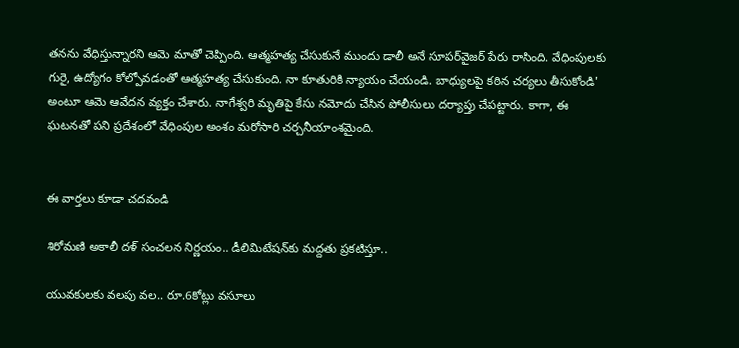తనను వేధిస్తున్నారని ఆమె మాతో చెప్పింది. ఆత్మహత్య చేసుకునే ముందు డాలీ అనే సూపర్‌వైజర్ పేరు రాసింది. వేధింపులకు గురై, ఉద్యోగం కోల్పోవడంతో ఆత్మహత్య చేసుకుంది. నా కూతురికి న్యాయం చేయండి. బాధ్యులపై కఠిన చర్యలు తీసుకోండి' అంటూ ఆమె ఆవేదన వ్యక్తం చేశారు. నాగేశ్వరి మృతిపై కేసు నమోదు చేసిన పోలీసులు దర్యాప్తు చేపట్టారు. కాగా, ఈ ఘటనతో పని ప్రదేశంలో వేధింపుల అంశం మరోసారి చర్చనీయాంశమైంది.


ఈ వార్తలు కూడా చదవండి

శిరోమణి అకాలీ దళ్ సంచలన నిర్ణయం.. డీలిమిటేషన్‌కు మద్దతు ప్రకటిస్తూ..

యువకులకు వలపు వల.. రూ.6కోట్లు వసూలు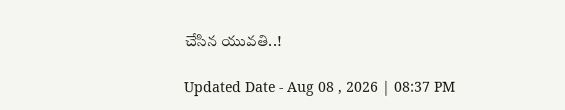చేసిన యువతి..!

Updated Date - Aug 08 , 2026 | 08:37 PM